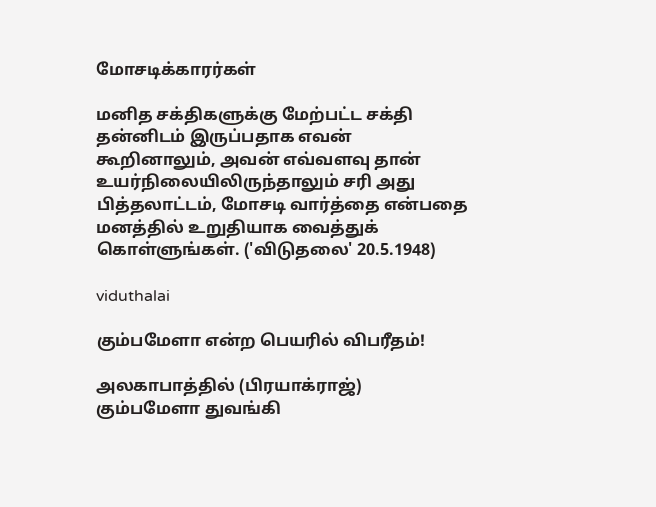மோசடிக்காரர்கள்

மனித சக்திகளுக்கு மேற்பட்ட சக்தி தன்னிடம் இருப்பதாக எவன் கூறினாலும், அவன் எவ்வளவு தான் உயர்நிலையிலிருந்தாலும் சரி அது பித்தலாட்டம், மோசடி வார்த்தை என்பதை மனத்தில் உறுதியாக வைத்துக் கொள்ளுங்கள். ('விடுதலை' 20.5.1948)

viduthalai

கும்பமேளா என்ற பெயரில் விபரீதம்!

அலகாபாத்தில் (பிரயாக்ராஜ்) கும்பமேளா துவங்கி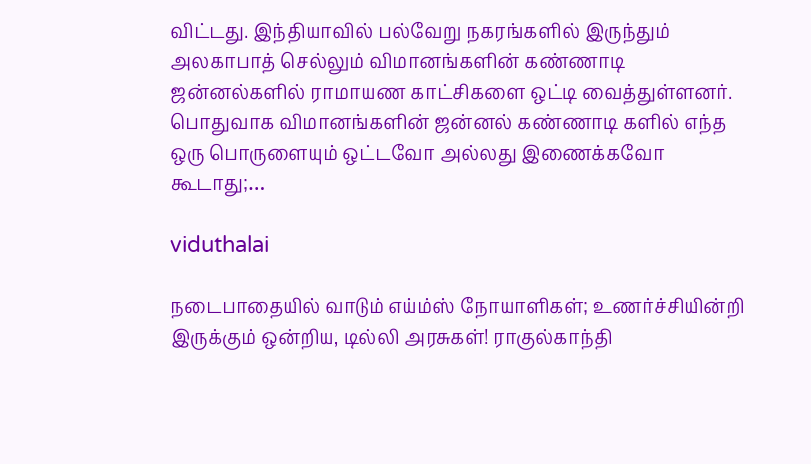விட்டது. இந்தியாவில் பல்வேறு நகரங்களில் இருந்தும் அலகாபாத் செல்லும் விமானங்களின் கண்ணாடி ஜன்னல்களில் ராமாயண காட்சிகளை ஒட்டி வைத்துள்ளனர். பொதுவாக விமானங்களின் ஜன்னல் கண்ணாடி களில் எந்த ஒரு பொருளையும் ஒட்டவோ அல்லது இணைக்கவோ கூடாது;…

viduthalai

நடைபாதையில் வாடும் எய்ம்ஸ் நோயாளிகள்; உணர்ச்சியின்றி இருக்கும் ஒன்றிய, டில்லி அரசுகள்! ராகுல்காந்தி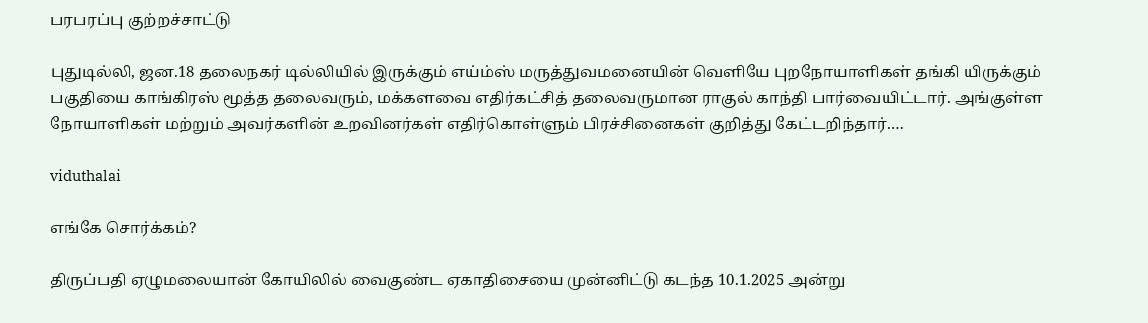பரபரப்பு குற்றச்சாட்டு

புதுடில்லி, ஜன.18 தலைநகர் டில்லியில் இருக்கும் எய்ம்ஸ் மருத்துவமனையின் வெளியே புறநோயாளிகள் தங்கி யிருக்கும் பகுதியை காங்கிரஸ் மூத்த தலைவரும், மக்களவை எதிர்கட்சித் தலைவருமான ராகுல் காந்தி பார்வையிட்டார். அங்குள்ள நோயாளிகள் மற்றும் அவர்களின் உறவினர்கள் எதிர்கொள்ளும் பிரச்சினைகள் குறித்து கேட்டறிந்தார்.…

viduthalai

எங்கே சொர்க்கம்?

திருப்பதி ஏழுமலையான் கோயிலில் வைகுண்ட ஏகாதிசையை முன்னிட்டு கடந்த 10.1.2025 அன்று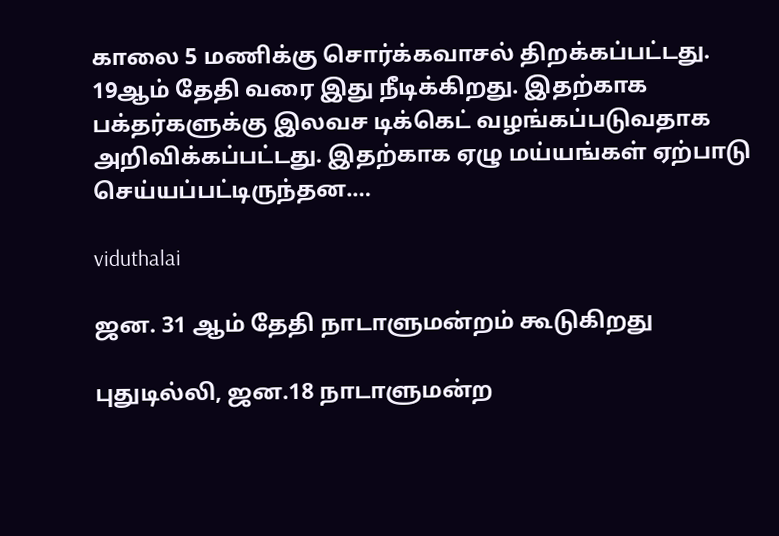காலை 5 மணிக்கு சொர்க்கவாசல் திறக்கப்பட்டது. 19ஆம் தேதி வரை இது நீடிக்கிறது. இதற்காக பக்தர்களுக்கு இலவச டிக்கெட் வழங்கப்படுவதாக அறிவிக்கப்பட்டது. இதற்காக ஏழு மய்யங்கள் ஏற்பாடு செய்யப்பட்டிருந்தன.…

viduthalai

ஜன. 31 ஆம் தேதி நாடாளுமன்றம் கூடுகிறது

புதுடில்லி, ஜன.18 நாடாளுமன்ற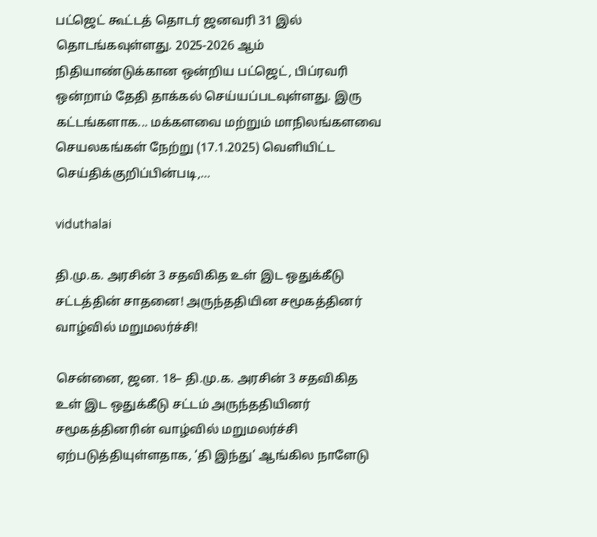பட்ஜெட் கூட்டத் தொடர் ஜனவரி 31 இல் தொடங்கவுள்ளது. 2025-2026 ஆம் நிதியாண்டுக்கான ஒன்றிய பட்ஜெட், பிப்ரவரி ஒன்றாம் தேதி தாக்கல் செய்யப்படவுள்ளது. இரு கட்டங்களாக... மக்களவை மற்றும் மாநிலங்களவை செயலகங்கள் நேற்று (17.1.2025) வெளியிட்ட செய்திக்குறிப்பின்படி,…

viduthalai

தி.மு.க. அரசின் 3 சதவிகித உள் இட ஒதுக்கீடு சட்டத்தின் சாதனை! அருந்ததியின சமூகத்தினர் வாழ்வில் மறுமலர்ச்சி!

சென்னை, ஜன. 18– தி.மு.க. அரசின் 3 சதவிகித உள் இட ஒதுக்கீடு சட்டம் அருந்ததியினர் சமூகத்தினரின் வாழ்வில் மறுமலர்ச்சி ஏற்படுத்தியுள்ளதாக, ‘தி இந்து’ ஆங்கில நாளேடு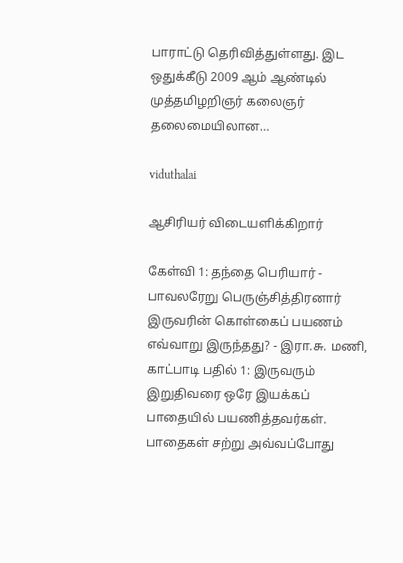பாராட்டு தெரிவித்துள்ளது. இட ஒதுக்கீடு 2009 ஆம் ஆண்டில் முத்தமிழறிஞர் கலைஞர் தலைமையிலான…

viduthalai

ஆசிரியர் விடையளிக்கிறார்

கேள்வி 1: தந்தை பெரியார் - பாவலரேறு பெருஞ்சித்திரனார் இருவரின் கொள்கைப் பயணம் எவ்வாறு இருந்தது? - இரா.சு. மணி, காட்பாடி பதில் 1: இருவரும் இறுதிவரை ஒரே இயக்கப் பாதையில் பயணித்தவர்கள். பாதைகள் சற்று அவ்வப்போது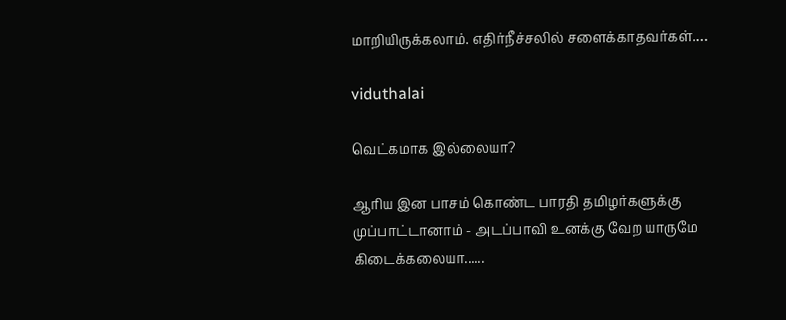மாறியிருக்கலாம். எதிர்நீச்சலில் சளைக்காதவர்கள்.…

viduthalai

வெட்கமாக இல்லையா?

ஆரிய இன பாசம் கொண்ட பாரதி தமிழர்களுக்கு முப்பாட்டானாம் - அடப்பாவி உனக்கு வேற யாருமே கிடைக்கலையா......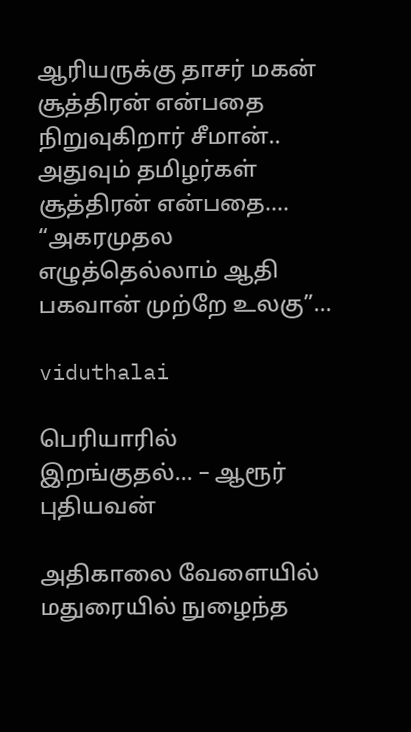ஆரியருக்கு தாசர் மகன் சூத்திரன் என்பதை நிறுவுகிறார் சீமான்.. அதுவும் தமிழர்கள் சூத்திரன் என்பதை.... “அகரமுதல எழுத்தெல்லாம் ஆதி பகவான் முற்றே உலகு”…

viduthalai

பெரியாரில் இறங்குதல்… – ஆரூர் புதியவன்

அதிகாலை வேளையில் மதுரையில் நுழைந்த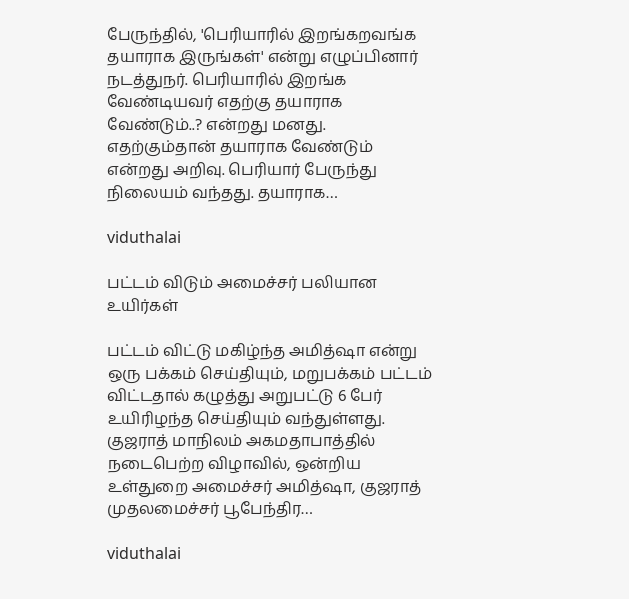பேருந்தில், 'பெரியாரில் இறங்கறவங்க தயாராக இருங்கள்' என்று எழுப்பினார் நடத்துநர். பெரியாரில் இறங்க வேண்டியவர் எதற்கு தயாராக வேண்டும்..? என்றது மனது. எதற்கும்தான் தயாராக வேண்டும் என்றது அறிவு. பெரியார் பேருந்து நிலையம் வந்தது. தயாராக…

viduthalai

பட்டம் விடும் அமைச்சர் பலியான உயிர்கள்

பட்டம் விட்டு மகிழ்ந்த அமித்ஷா என்று ஒரு பக்கம் செய்தியும், மறுபக்கம் பட்டம் விட்டதால் கழுத்து அறுபட்டு 6 பேர் உயிரிழந்த செய்தியும் வந்துள்ளது. குஜராத் மாநிலம் அகமதாபாத்தில் நடைபெற்ற விழாவில், ஒன்றிய உள்துறை அமைச்சர் அமித்ஷா, குஜராத் முதலமைச்சர் பூபேந்திர…

viduthalai